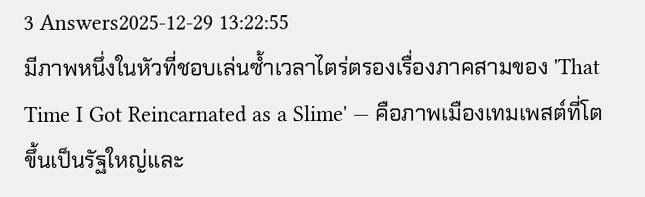3 Answers2025-12-29 13:22:55
มีภาพหนึ่งในหัวที่ชอบเล่นซ้ำเวลาไตร่ตรองเรื่องภาคสามของ 'That Time I Got Reincarnated as a Slime' — คือภาพเมืองเทมเพสต์ที่โตขึ้นเป็นรัฐใหญ่และ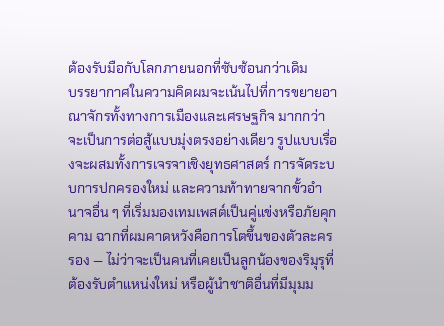ต้องรับมือกับโลกภายนอกที่ซับซ้อนกว่าเดิม
บรรยากาศในความคิดผมจะเน้นไปที่การขยายอาณาจักรทั้งทางการเมืองและเศรษฐกิจ มากกว่าจะเป็นการต่อสู้แบบมุ่งตรงอย่างเดียว รูปแบบเรื่องจะผสมทั้งการเจรจาเชิงยุทธศาสตร์ การจัดระบบการปกครองใหม่ และความท้าทายจากขั้วอำนาจอื่น ๆ ที่เริ่มมองเทมเพสต์เป็นคู่แข่งหรือภัยคุกคาม ฉากที่ผมคาดหวังคือการโตขึ้นของตัวละครรอง — ไม่ว่าจะเป็นคนที่เคยเป็นลูกน้องของริมุรุที่ต้องรับตำแหน่งใหม่ หรือผู้นำชาติอื่นที่มีมุมม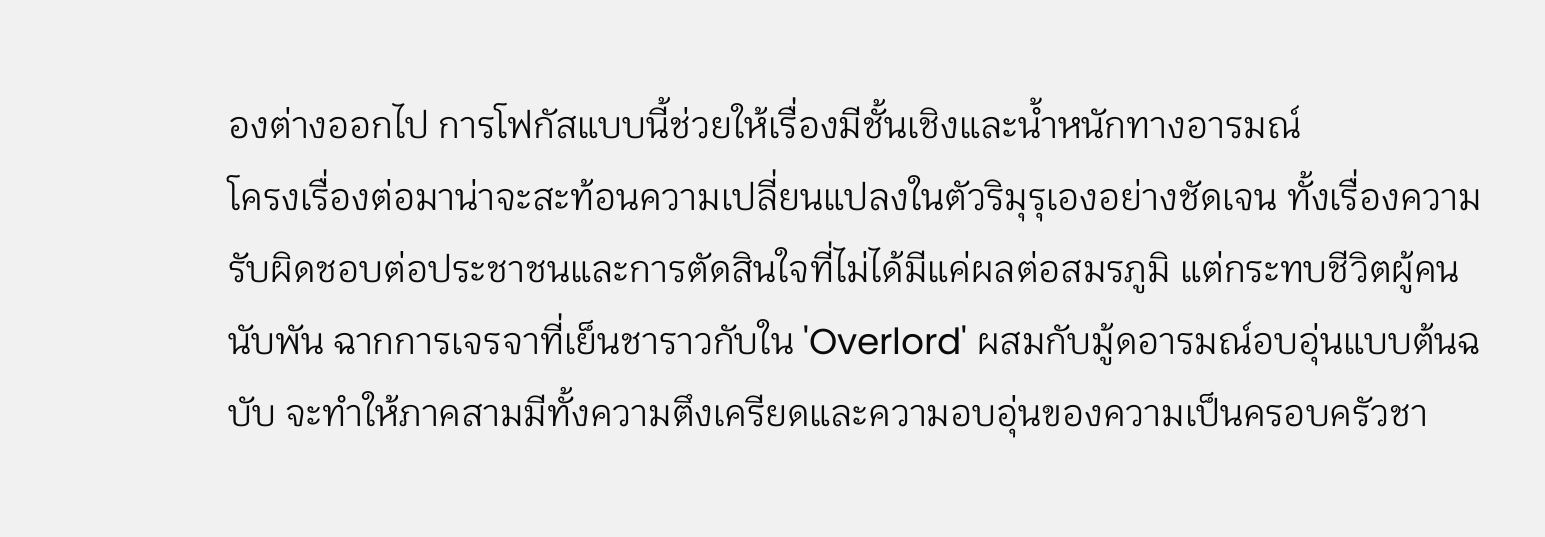องต่างออกไป การโฟกัสแบบนี้ช่วยให้เรื่องมีชั้นเชิงและน้ำหนักทางอารมณ์
โครงเรื่องต่อมาน่าจะสะท้อนความเปลี่ยนแปลงในตัวริมุรุเองอย่างชัดเจน ทั้งเรื่องความรับผิดชอบต่อประชาชนและการตัดสินใจที่ไม่ได้มีแค่ผลต่อสมรภูมิ แต่กระทบชีวิตผู้คนนับพัน ฉากการเจรจาที่เย็นชาราวกับใน 'Overlord' ผสมกับมู้ดอารมณ์อบอุ่นแบบต้นฉบับ จะทำให้ภาคสามมีทั้งความตึงเครียดและความอบอุ่นของความเป็นครอบครัวชา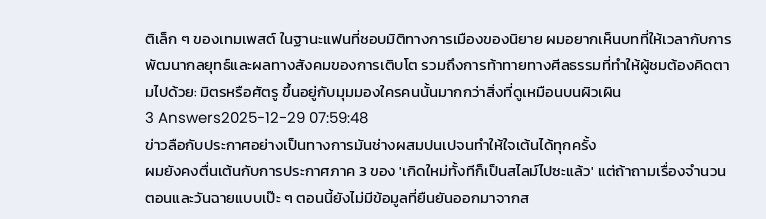ติเล็ก ๆ ของเทมเพสต์ ในฐานะแฟนที่ชอบมิติทางการเมืองของนิยาย ผมอยากเห็นบทที่ให้เวลากับการพัฒนากลยุทธ์และผลทางสังคมของการเติบโต รวมถึงการท้าทายทางศีลธรรมที่ทำให้ผู้ชมต้องคิดตามไปด้วย: มิตรหรือศัตรู ขึ้นอยู่กับมุมมองใครคนนั้นมากกว่าสิ่งที่ดูเหมือนบนผิวเผิน
3 Answers2025-12-29 07:59:48
ข่าวลือกับประกาศอย่างเป็นทางการมันช่างผสมปนเปจนทำให้ใจเต้นได้ทุกครั้ง
ผมยังคงตื่นเต้นกับการประกาศภาค 3 ของ 'เกิดใหม่ทั้งทีก็เป็นสไลม์ไปซะแล้ว' แต่ถ้าถามเรื่องจำนวนตอนและวันฉายแบบเป๊ะ ๆ ตอนนี้ยังไม่มีข้อมูลที่ยืนยันออกมาจากส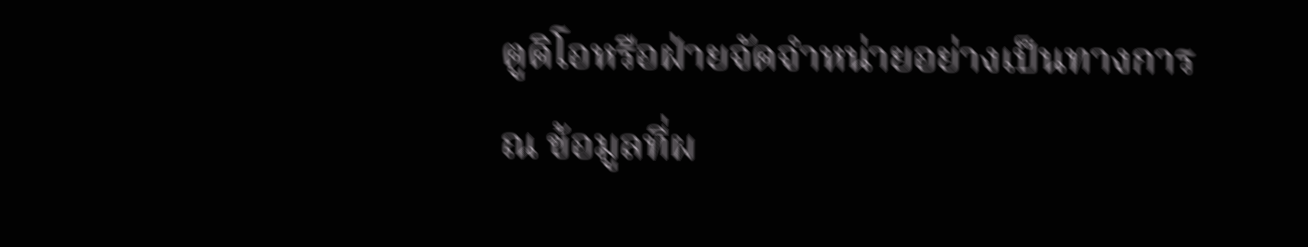ตูดิโอหรือฝ่ายจัดจำหน่ายอย่างเป็นทางการ ณ ข้อมูลที่ผ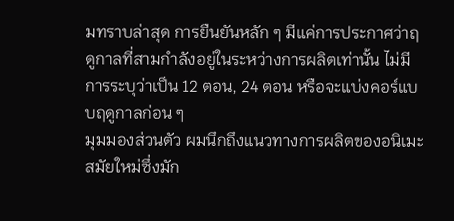มทราบล่าสุด การยืนยันหลัก ๆ มีแค่การประกาศว่าฤดูกาลที่สามกำลังอยู่ในระหว่างการผลิตเท่านั้น ไม่มีการระบุว่าเป็น 12 ตอน, 24 ตอน หรือจะแบ่งคอร์แบบฤดูกาลก่อน ๆ
มุมมองส่วนตัว ผมนึกถึงแนวทางการผลิตของอนิเมะสมัยใหม่ซึ่งมัก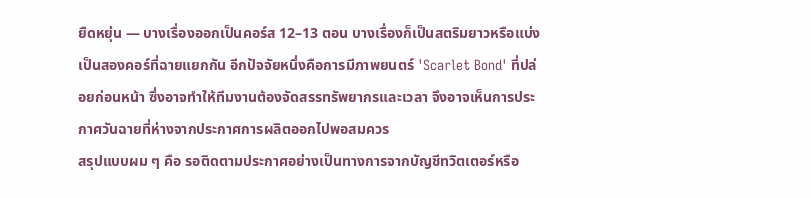ยืดหยุ่น — บางเรื่องออกเป็นคอร์ส 12–13 ตอน บางเรื่องก็เป็นสตริมยาวหรือแบ่งเป็นสองคอร์ที่ฉายแยกกัน อีกปัจจัยหนึ่งคือการมีภาพยนตร์ 'Scarlet Bond' ที่ปล่อยก่อนหน้า ซึ่งอาจทำให้ทีมงานต้องจัดสรรทรัพยากรและเวลา จึงอาจเห็นการประกาศวันฉายที่ห่างจากประกาศการผลิตออกไปพอสมควร
สรุปแบบผม ๆ คือ รอติดตามประกาศอย่างเป็นทางการจากบัญชีทวิตเตอร์หรือ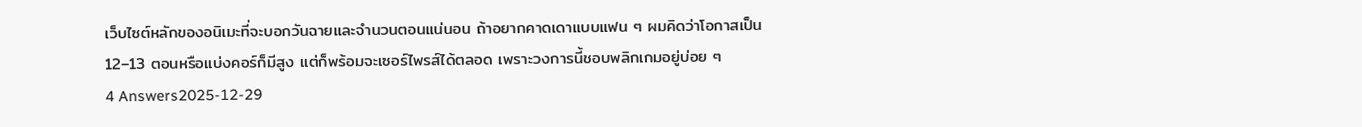เว็บไซต์หลักของอนิเมะที่จะบอกวันฉายและจำนวนตอนแน่นอน ถ้าอยากคาดเดาแบบแฟน ๆ ผมคิดว่าโอกาสเป็น 12–13 ตอนหรือแบ่งคอร์ก็มีสูง แต่ก็พร้อมจะเซอร์ไพรส์ได้ตลอด เพราะวงการนี้ชอบพลิกเกมอยู่บ่อย ๆ
4 Answers2025-12-29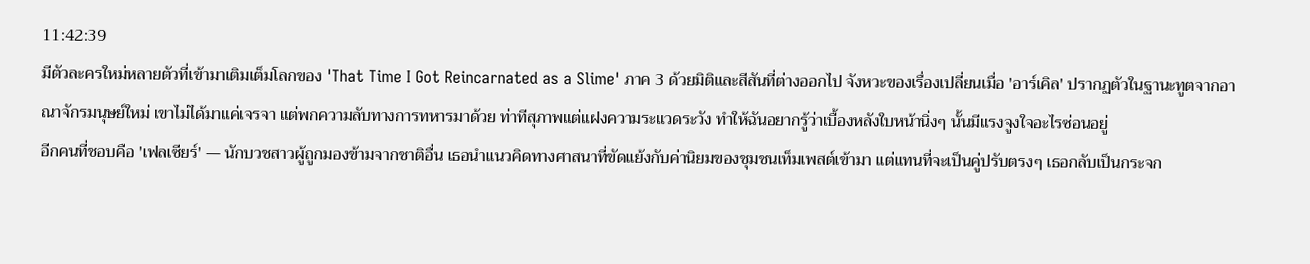11:42:39
มีตัวละครใหม่หลายตัวที่เข้ามาเติมเต็มโลกของ 'That Time I Got Reincarnated as a Slime' ภาค 3 ด้วยมิติและสีสันที่ต่างออกไป จังหวะของเรื่องเปลี่ยนเมื่อ 'อาร์เคิล' ปรากฏตัวในฐานะทูตจากอาณาจักรมนุษย์ใหม่ เขาไม่ได้มาแค่เจรจา แต่พกความลับทางการทหารมาด้วย ท่าทีสุภาพแต่แฝงความระแวดระวัง ทำให้ฉันอยากรู้ว่าเบื้องหลังใบหน้านิ่งๆ นั้นมีแรงจูงใจอะไรซ่อนอยู่
อีกคนที่ชอบคือ 'เฟลเซียร์' — นักบวชสาวผู้ถูกมองข้ามจากชาติอื่น เธอนำแนวคิดทางศาสนาที่ขัดแย้งกับค่านิยมของชุมชนเท็มเพสต์เข้ามา แต่แทนที่จะเป็นคู่ปรับตรงๆ เธอกลับเป็นกระจก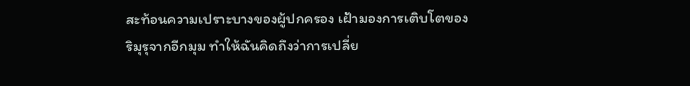สะท้อนความเปราะบางของผู้ปกครอง เฝ้ามองการเติบโตของริมุรุจากอีกมุม ทำให้ฉันคิดถึงว่าการเปลี่ย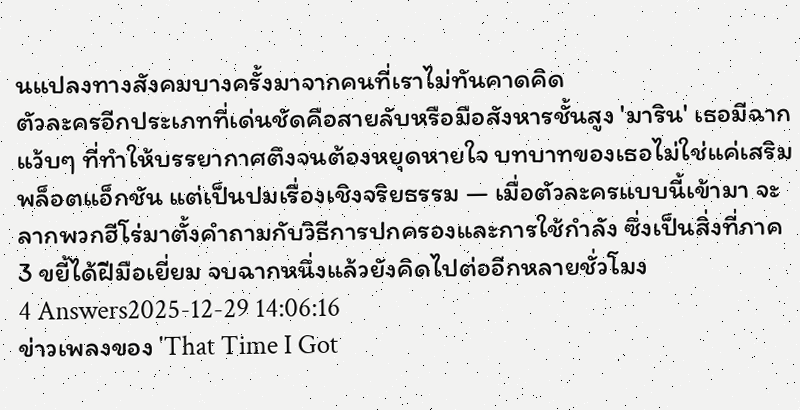นแปลงทางสังคมบางครั้งมาจากคนที่เราไม่ทันคาดคิด
ตัวละครอีกประเภทที่เด่นชัดคือสายลับหรือมือสังหารชั้นสูง 'มาริน' เธอมีฉากแว้บๆ ที่ทำให้บรรยากาศตึงจนต้องหยุดหายใจ บทบาทของเธอไม่ใช่แค่เสริมพล็อตแอ็กชัน แต่เป็นปมเรื่องเชิงจริยธรรม — เมื่อตัวละครแบบนี้เข้ามา จะลากพวกฮีโร่มาตั้งคำถามกับวิธีการปกครองและการใช้กำลัง ซึ่งเป็นสิ่งที่ภาค 3 ขยี้ได้ฝีมือเยี่ยม จบฉากหนึ่งแล้วยังคิดไปต่ออีกหลายชั่วโมง
4 Answers2025-12-29 14:06:16
ข่าวเพลงของ 'That Time I Got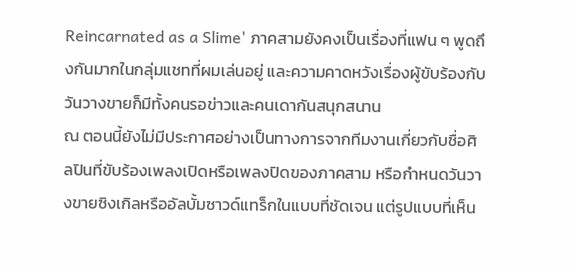Reincarnated as a Slime' ภาคสามยังคงเป็นเรื่องที่แฟน ๆ พูดถึงกันมากในกลุ่มแชทที่ผมเล่นอยู่ และความคาดหวังเรื่องผู้ขับร้องกับวันวางขายก็มีทั้งคนรอข่าวและคนเดากันสนุกสนาน
ณ ตอนนี้ยังไม่มีประกาศอย่างเป็นทางการจากทีมงานเกี่ยวกับชื่อศิลปินที่ขับร้องเพลงเปิดหรือเพลงปิดของภาคสาม หรือกำหนดวันวางขายซิงเกิลหรืออัลบั้มซาวด์แทร็กในแบบที่ชัดเจน แต่รูปแบบที่เห็น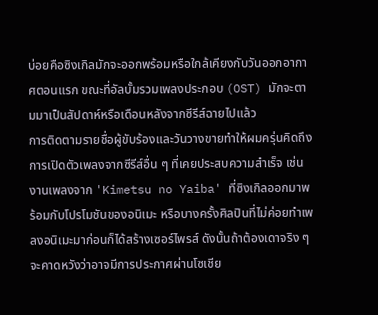บ่อยคือซิงเกิลมักจะออกพร้อมหรือใกล้เคียงกับวันออกอากาศตอนแรก ขณะที่อัลบั้มรวมเพลงประกอบ (OST) มักจะตามมาเป็นสัปดาห์หรือเดือนหลังจากซีรีส์ฉายไปแล้ว
การติดตามรายชื่อผู้ขับร้องและวันวางขายทำให้ผมครุ่นคิดถึงการเปิดตัวเพลงจากซีรีส์อื่น ๆ ที่เคยประสบความสำเร็จ เช่น งานเพลงจาก 'Kimetsu no Yaiba' ที่ซิงเกิลออกมาพร้อมกับโปรโมชันของอนิเมะ หรือบางครั้งศิลปินที่ไม่ค่อยทำเพลงอนิเมะมาก่อนก็ได้สร้างเซอร์ไพรส์ ดังนั้นถ้าต้องเดาจริง ๆ จะคาดหวังว่าอาจมีการประกาศผ่านโซเชีย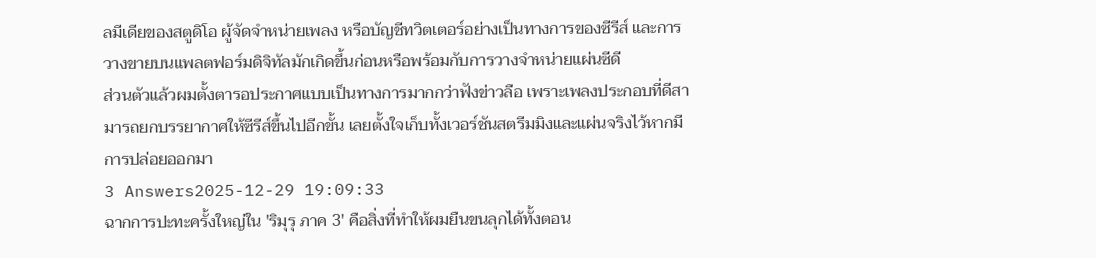ลมีเดียของสตูดิโอ ผู้จัดจำหน่ายเพลง หรือบัญชีทวิตเตอร์อย่างเป็นทางการของซีรีส์ และการวางขายบนแพลตฟอร์มดิจิทัลมักเกิดขึ้นก่อนหรือพร้อมกับการวางจำหน่ายแผ่นซีดี
ส่วนตัวแล้วผมตั้งตารอประกาศแบบเป็นทางการมากกว่าฟังข่าวลือ เพราะเพลงประกอบที่ดีสามารถยกบรรยากาศให้ซีรีส์ขึ้นไปอีกขั้น เลยตั้งใจเก็บทั้งเวอร์ชันสตรีมมิงและแผ่นจริงไว้หากมีการปล่อยออกมา
3 Answers2025-12-29 19:09:33
ฉากการปะทะครั้งใหญ่ใน 'ริมุรุ ภาค 3' คือสิ่งที่ทำให้ผมยืนขนลุกได้ทั้งตอน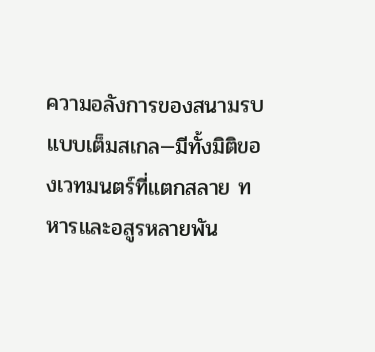ความอลังการของสนามรบแบบเต็มสเกล—มีทั้งมิติของเวทมนตร์ที่แตกสลาย ทหารและอสูรหลายพัน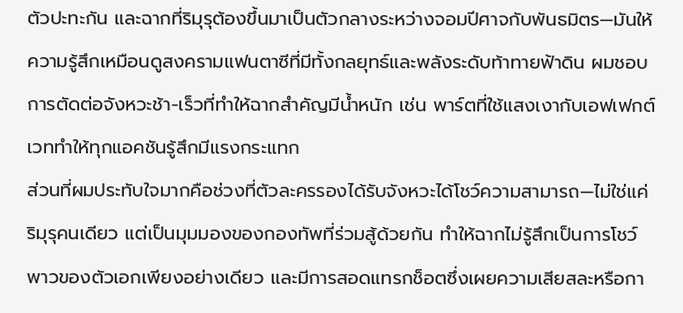ตัวปะทะกัน และฉากที่ริมุรุต้องขึ้นมาเป็นตัวกลางระหว่างจอมปีศาจกับพันธมิตร—มันให้ความรู้สึกเหมือนดูสงครามแฟนตาซีที่มีทั้งกลยุทธ์และพลังระดับท้าทายฟ้าดิน ผมชอบการตัดต่อจังหวะช้า-เร็วที่ทำให้ฉากสำคัญมีน้ำหนัก เช่น พาร์ตที่ใช้แสงเงากับเอฟเฟกต์เวททำให้ทุกแอคชันรู้สึกมีแรงกระแทก
ส่วนที่ผมประทับใจมากคือช่วงที่ตัวละครรองได้รับจังหวะได้โชว์ความสามารถ—ไม่ใช่แค่ริมุรุคนเดียว แต่เป็นมุมมองของกองทัพที่ร่วมสู้ด้วยกัน ทำให้ฉากไม่รู้สึกเป็นการโชว์พาวของตัวเอกเพียงอย่างเดียว และมีการสอดแทรกช็อตซึ่งเผยความเสียสละหรือกา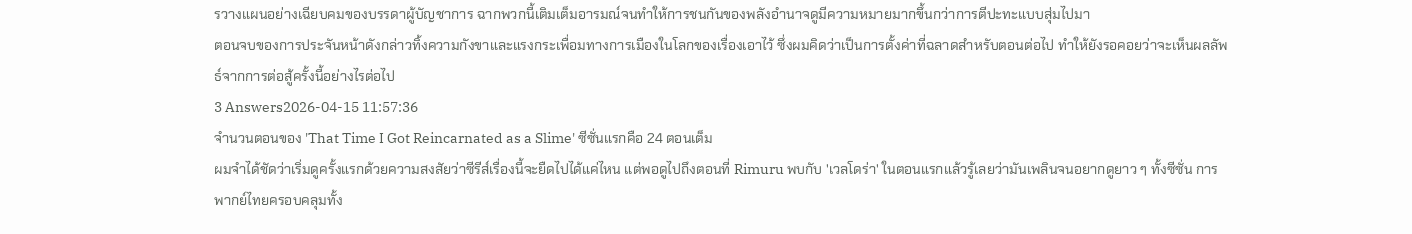รวางแผนอย่างเฉียบคมของบรรดาผู้บัญชาการ ฉากพวกนี้เติมเต็มอารมณ์จนทำให้การชนกันของพลังอำนาจดูมีความหมายมากขึ้นกว่าการตีปะทะแบบสุ่มไปมา
ตอนจบของการประจันหน้าดังกล่าวทิ้งความกังขาและแรงกระเพื่อมทางการเมืองในโลกของเรื่องเอาไว้ ซึ่งผมคิดว่าเป็นการตั้งค่าที่ฉลาดสำหรับตอนต่อไป ทำให้ยังรอคอยว่าจะเห็นผลลัพธ์จากการต่อสู้ครั้งนี้อย่างไรต่อไป
3 Answers2026-04-15 11:57:36
จำนวนตอนของ 'That Time I Got Reincarnated as a Slime' ซีซั่นแรกคือ 24 ตอนเต็ม
ผมจำได้ชัดว่าเริ่มดูครั้งแรกด้วยความสงสัยว่าซีรีส์เรื่องนี้จะยืดไปได้แค่ไหน แต่พอดูไปถึงตอนที่ Rimuru พบกับ 'เวลโดร่า' ในตอนแรกแล้วรู้เลยว่ามันเพลินจนอยากดูยาว ๆ ทั้งซีซั่น การพากย์ไทยครอบคลุมทั้ง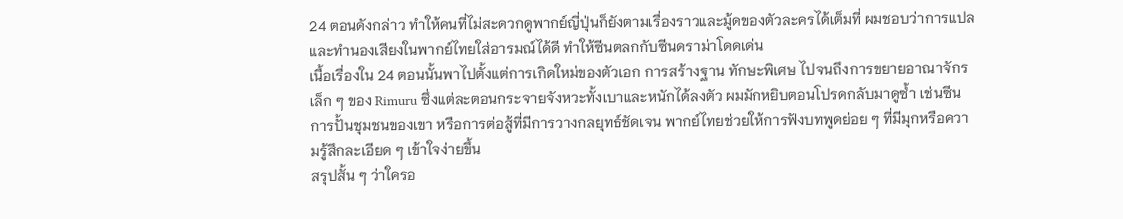24 ตอนดังกล่าว ทำให้คนที่ไม่สะดวกดูพากย์ญี่ปุ่นก็ยังตามเรื่องราวและมู้ดของตัวละครได้เต็มที่ ผมชอบว่าการแปลและทำนองเสียงในพากย์ไทยใส่อารมณ์ได้ดี ทำให้ซีนตลกกับซีนดราม่าโดดเด่น
เนื้อเรื่องใน 24 ตอนนั้นพาไปตั้งแต่การเกิดใหม่ของตัวเอก การสร้างฐาน ทักษะพิเศษ ไปจนถึงการขยายอาณาจักรเล็ก ๆ ของ Rimuru ซึ่งแต่ละตอนกระจายจังหวะทั้งเบาและหนักได้ลงตัว ผมมักหยิบตอนโปรดกลับมาดูซ้ำ เช่นซีนการปั้นชุมชนของเขา หรือการต่อสู้ที่มีการวางกลยุทธ์ชัดเจน พากย์ไทยช่วยให้การฟังบทพูดย่อย ๆ ที่มีมุกหรือความรู้สึกละเอียด ๆ เข้าใจง่ายขึ้น
สรุปสั้น ๆ ว่าใครอ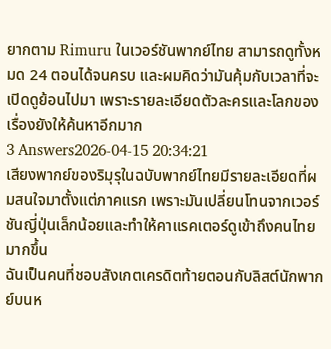ยากตาม Rimuru ในเวอร์ชันพากย์ไทย สามารถดูทั้งหมด 24 ตอนได้จนครบ และผมคิดว่ามันคุ้มกับเวลาที่จะเปิดดูย้อนไปมา เพราะรายละเอียดตัวละครและโลกของเรื่องยังให้ค้นหาอีกมาก
3 Answers2026-04-15 20:34:21
เสียงพากย์ของริมุรุในฉบับพากย์ไทยมีรายละเอียดที่ผมสนใจมาตั้งแต่ภาคแรก เพราะมันเปลี่ยนโทนจากเวอร์ชันญี่ปุ่นเล็กน้อยและทำให้คาแรคเตอร์ดูเข้าถึงคนไทยมากขึ้น
ฉันเป็นคนที่ชอบสังเกตเครดิตท้ายตอนกับลิสต์นักพากย์บนห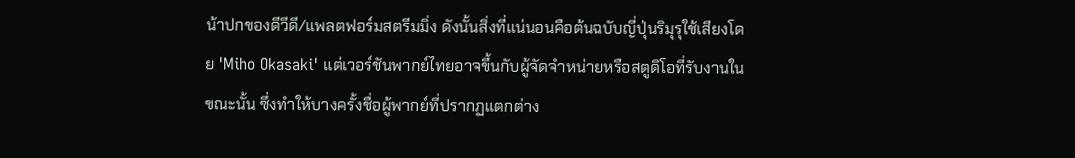น้าปกของดีวีดี/แพลตฟอร์มสตรีมมิ่ง ดังนั้นสิ่งที่แน่นอนคือต้นฉบับญี่ปุ่นริมุรุใช้เสียงโดย 'Miho Okasaki' แต่เวอร์ชันพากย์ไทยอาจขึ้นกับผู้จัดจำหน่ายหรือสตูดิโอที่รับงานในขณะนั้น ซึ่งทำให้บางครั้งชื่อผู้พากย์ที่ปรากฏแตกต่าง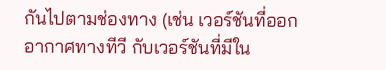กันไปตามช่องทาง (เช่น เวอร์ชันที่ออกอากาศทางทีวี กับเวอร์ชันที่มีใน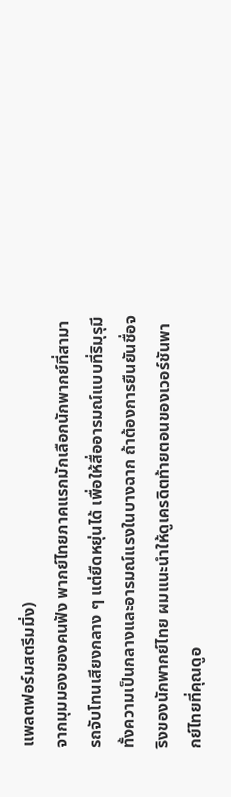แพลตฟอร์มสตรีมมิ่ง)
จากมุมมองของคนฟัง พากย์ไทยภาคแรกมักเลือกนักพากย์ที่สามารถจับโทนเสียงกลาง ๆ แต่ยืดหยุ่นได้ เพื่อให้สื่ออารมณ์แบบที่ริมุรุมีทั้งความเป็นกลางและอารมณ์แรงในบางฉาก ถ้าต้องการยืนยันชื่อจริงของนักพากย์ไทย ผมแนะนำให้ดูเครดิตท้ายตอนของเวอร์ชันพากย์ไทยที่คุณดูอ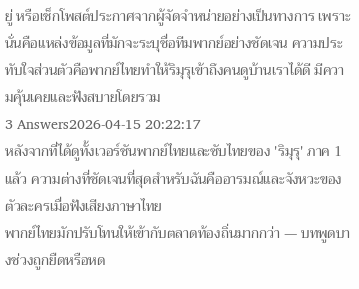ยู่ หรือเช็กโพสต์ประกาศจากผู้จัดจำหน่ายอย่างเป็นทางการ เพราะนั่นคือแหล่งข้อมูลที่มักจะระบุชื่อทีมพากย์อย่างชัดเจน ความประทับใจส่วนตัวคือพากย์ไทยทำให้ริมุรุเข้าถึงคนดูบ้านเราได้ดี มีความคุ้นเคยและฟังสบายโดยรวม
3 Answers2026-04-15 20:22:17
หลังจากที่ได้ดูทั้งเวอร์ชันพากย์ไทยและซับไทยของ 'ริมุรุ' ภาค 1 แล้ว ความต่างที่ชัดเจนที่สุดสำหรับฉันคืออารมณ์และจังหวะของตัวละครเมื่อฟังเสียงภาษาไทย
พากย์ไทยมักปรับโทนให้เข้ากับตลาดท้องถิ่นมากกว่า — บทพูดบางช่วงถูกยืดหรือหด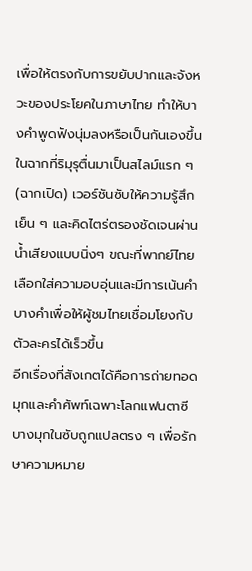เพื่อให้ตรงกับการขยับปากและจังหวะของประโยคในภาษาไทย ทำให้บางคำพูดฟังนุ่มลงหรือเป็นกันเองขึ้น ในฉากที่ริมุรุตื่นมาเป็นสไลม์แรก ๆ (ฉากเปิด) เวอร์ชันซับให้ความรู้สึกเย็น ๆ และคิดไตร่ตรองชัดเจนผ่านน้ำเสียงแบบนิ่งๆ ขณะที่พากย์ไทยเลือกใส่ความอบอุ่นและมีการเน้นคำบางคำเพื่อให้ผู้ชมไทยเชื่อมโยงกับตัวละครได้เร็วขึ้น
อีกเรื่องที่สังเกตได้คือการถ่ายทอดมุกและคำศัพท์เฉพาะโลกแฟนตาซี บางมุกในซับถูกแปลตรง ๆ เพื่อรักษาความหมาย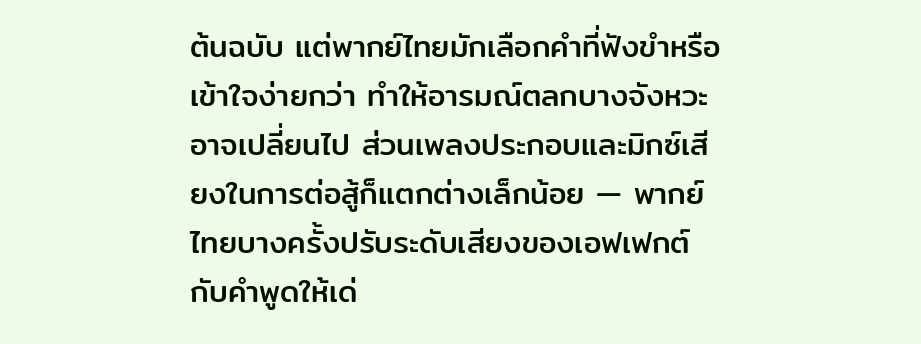ต้นฉบับ แต่พากย์ไทยมักเลือกคำที่ฟังขำหรือเข้าใจง่ายกว่า ทำให้อารมณ์ตลกบางจังหวะอาจเปลี่ยนไป ส่วนเพลงประกอบและมิกซ์เสียงในการต่อสู้ก็แตกต่างเล็กน้อย — พากย์ไทยบางครั้งปรับระดับเสียงของเอฟเฟกต์กับคำพูดให้เด่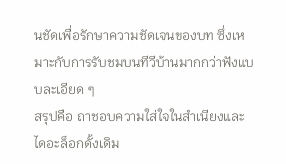นชัดเพื่อรักษาความชัดเจนของบท ซึ่งเหมาะกับการรับชมบนทีวีบ้านมากกว่าฟังแบบละเอียด ๆ
สรุปคือ ถาชอบความใส่ใจในสำเนียงและไดอะล็อกดั้งเดิม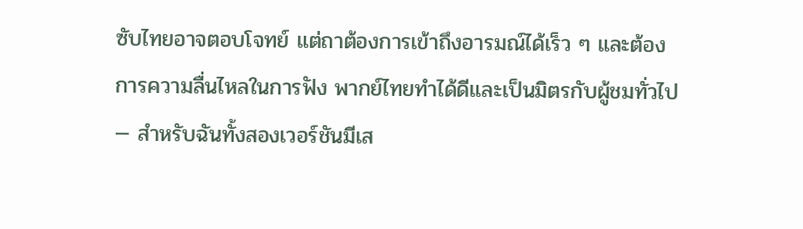ซับไทยอาจตอบโจทย์ แต่ถาต้องการเข้าถึงอารมณ์ได้เร็ว ๆ และต้องการความลื่นไหลในการฟัง พากย์ไทยทำได้ดีและเป็นมิตรกับผู้ชมทั่วไป — สำหรับฉันทั้งสองเวอร์ชันมีเส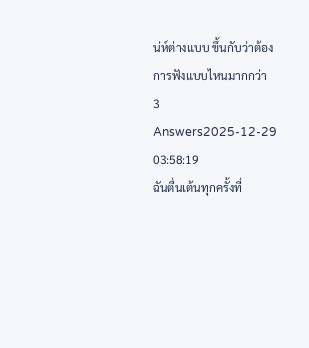น่ห์ต่างแบบ ขึ้นกับว่าต้องการฟังแบบไหนมากกว่า
3 Answers2025-12-29 03:58:19
ฉันตื่นเต้นทุกครั้งที่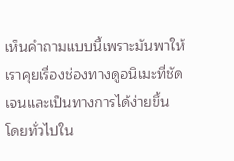เห็นคำถามแบบนี้เพราะมันพาให้เราคุยเรื่องช่องทางดูอนิเมะที่ชัดเจนและเป็นทางการได้ง่ายขึ้น
โดยทั่วไปใน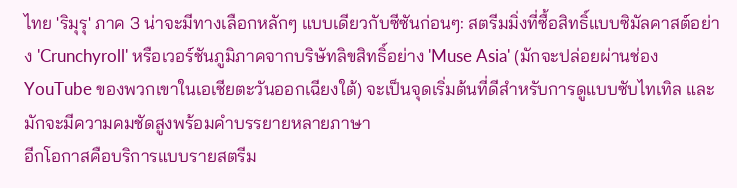ไทย 'ริมุรุ' ภาค 3 น่าจะมีทางเลือกหลักๆ แบบเดียวกับซีซันก่อนๆ: สตรีมมิ่งที่ซื้อสิทธิ์แบบซิมัลคาสต์อย่าง 'Crunchyroll' หรือเวอร์ชันภูมิภาคจากบริษัทลิขสิทธิ์อย่าง 'Muse Asia' (มักจะปล่อยผ่านช่อง YouTube ของพวกเขาในเอเชียตะวันออกเฉียงใต้) จะเป็นจุดเริ่มต้นที่ดีสำหรับการดูแบบซับไทเทิล และมักจะมีความคมชัดสูงพร้อมคำบรรยายหลายภาษา
อีกโอกาสคือบริการแบบรายสตรีม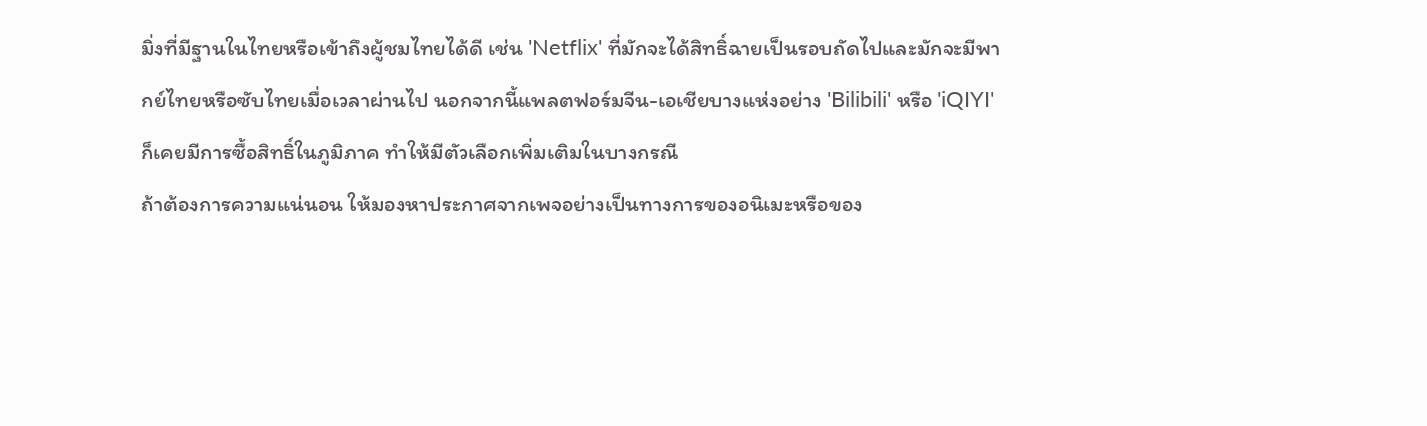มิ่งที่มีฐานในไทยหรือเข้าถึงผู้ชมไทยได้ดี เช่น 'Netflix' ที่มักจะได้สิทธิ์ฉายเป็นรอบถัดไปและมักจะมีพากย์ไทยหรือซับไทยเมื่อเวลาผ่านไป นอกจากนี้แพลตฟอร์มจีน-เอเชียบางแห่งอย่าง 'Bilibili' หรือ 'iQIYI' ก็เคยมีการซื้อสิทธิ์ในภูมิภาค ทำให้มีตัวเลือกเพิ่มเติมในบางกรณี
ถ้าต้องการความแน่นอน ให้มองหาประกาศจากเพจอย่างเป็นทางการของอนิเมะหรือของ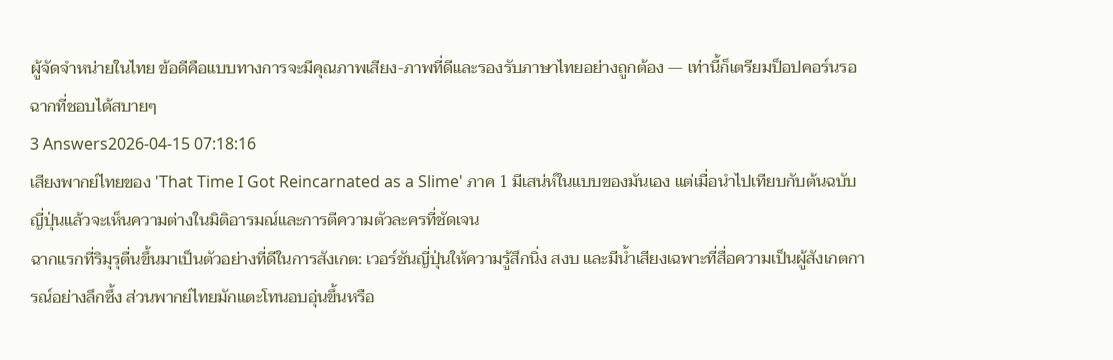ผู้จัดจำหน่ายในไทย ข้อดีคือแบบทางการจะมีคุณภาพเสียง-ภาพที่ดีและรองรับภาษาไทยอย่างถูกต้อง — เท่านี้ก็เตรียมป็อปคอร์นรอฉากที่ชอบได้สบายๆ
3 Answers2026-04-15 07:18:16
เสียงพากย์ไทยของ 'That Time I Got Reincarnated as a Slime' ภาค 1 มีเสน่ห์ในแบบของมันเอง แต่เมื่อนำไปเทียบกับต้นฉบับญี่ปุ่นแล้วจะเห็นความต่างในมิติอารมณ์และการตีความตัวละครที่ชัดเจน
ฉากแรกที่ริมุรุตื่นขึ้นมาเป็นตัวอย่างที่ดีในการสังเกต: เวอร์ชันญี่ปุ่นให้ความรู้สึกนิ่ง สงบ และมีน้ำเสียงเฉพาะที่สื่อความเป็นผู้สังเกตการณ์อย่างลึกซึ้ง ส่วนพากย์ไทยมักแตะโทนอบอุ่นขึ้นหรือ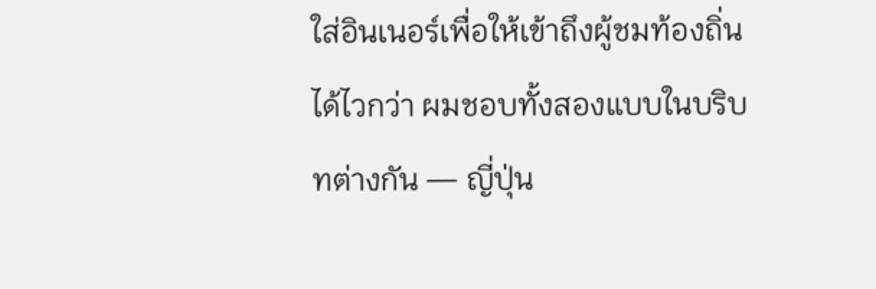ใส่อินเนอร์เพื่อให้เข้าถึงผู้ชมท้องถิ่นได้ไวกว่า ผมชอบทั้งสองแบบในบริบทต่างกัน — ญี่ปุ่น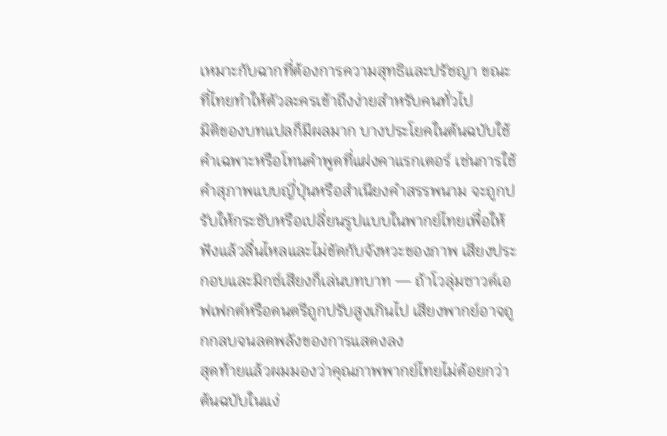เหมาะกับฉากที่ต้องการความสุทธิและปรัชญา ขณะที่ไทยทำให้ตัวละครเข้าถึงง่ายสำหรับคนทั่วไป
มิติของบทแปลก็มีผลมาก บางประโยคในต้นฉบับใช้คำเฉพาะหรือโทนคำพูดที่แฝงคาแรกเตอร์ เช่นการใช้คำสุภาพแบบญี่ปุ่นหรือสำเนียงคำสรรพนาม จะถูกปรับให้กระชับหรือเปลี่ยนรูปแบบในพากย์ไทยเพื่อให้ฟังแล้วลื่นไหลและไม่ขัดกับจังหวะของภาพ เสียงประกอบและมิกซ์เสียงก็เล่นบทบาท — ถ้าโวลุ่มซาวด์เอฟเฟกต์หรือดนตรีถูกปรับสูงเกินไป เสียงพากย์อาจถูกกลบจนลดพลังของการแสดงลง
สุดท้ายแล้วผมมองว่าคุณภาพพากย์ไทยไม่ด้อยกว่าต้นฉบับในแง่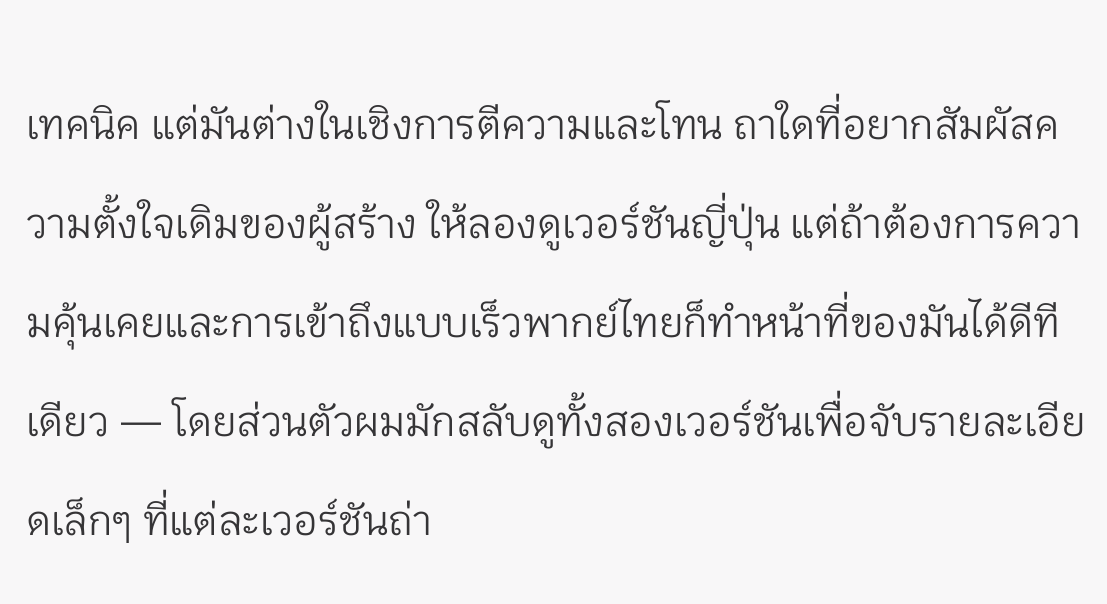เทคนิค แต่มันต่างในเชิงการตีความและโทน ถาใดที่อยากสัมผัสความตั้งใจเดิมของผู้สร้าง ให้ลองดูเวอร์ชันญี่ปุ่น แต่ถ้าต้องการความคุ้นเคยและการเข้าถึงแบบเร็วพากย์ไทยก็ทำหน้าที่ของมันได้ดีทีเดียว — โดยส่วนตัวผมมักสลับดูทั้งสองเวอร์ชันเพื่อจับรายละเอียดเล็กๆ ที่แต่ละเวอร์ชันถ่า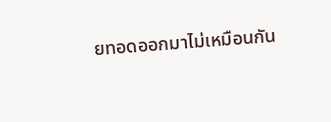ยทอดออกมาไม่เหมือนกัน